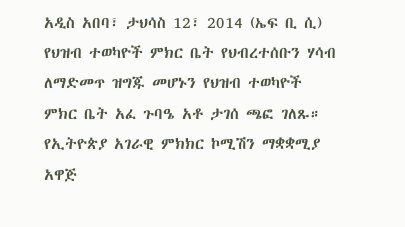አዲስ አበባ፣ ታህሳስ 12፣ 2014 (ኤፍ ቢ ሲ) የህዝብ ተወካዮች ምክር ቤት የህብረተሰቡን ሃሳብ ለማድመጥ ዝግጁ መሆኑን የህዝብ ተወካዮች ምክር ቤት አፈ ጉባዔ አቶ ታገሰ ጫፎ ገለጹ።
የኢትዮጵያ አገራዊ ምክክር ኮሚሽን ማቋቋሚያ አዋጅ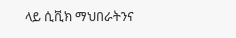ላይ ሲቪክ ማህበራትንና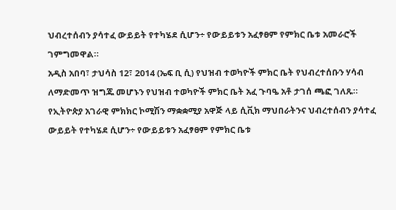ህብረተሰብን ያሳተፈ ውይይት የተካሄደ ሲሆን÷ የውይይቱን አፈፃፀም የምክር ቤቱ አመራሮች ገምግመዋል።
አዲስ አበባ፣ ታህሳስ 12፣ 2014 (ኤፍ ቢ ሲ) የህዝብ ተወካዮች ምክር ቤት የህብረተሰቡን ሃሳብ ለማድመጥ ዝግጁ መሆኑን የህዝብ ተወካዮች ምክር ቤት አፈ ጉባዔ አቶ ታገሰ ጫፎ ገለጹ።
የኢትዮጵያ አገራዊ ምክክር ኮሚሽን ማቋቋሚያ አዋጅ ላይ ሲቪክ ማህበራትንና ህብረተሰብን ያሳተፈ ውይይት የተካሄደ ሲሆን÷ የውይይቱን አፈፃፀም የምክር ቤቱ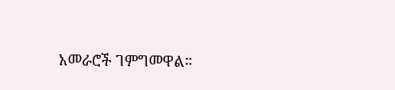አመራሮች ገምግመዋል።